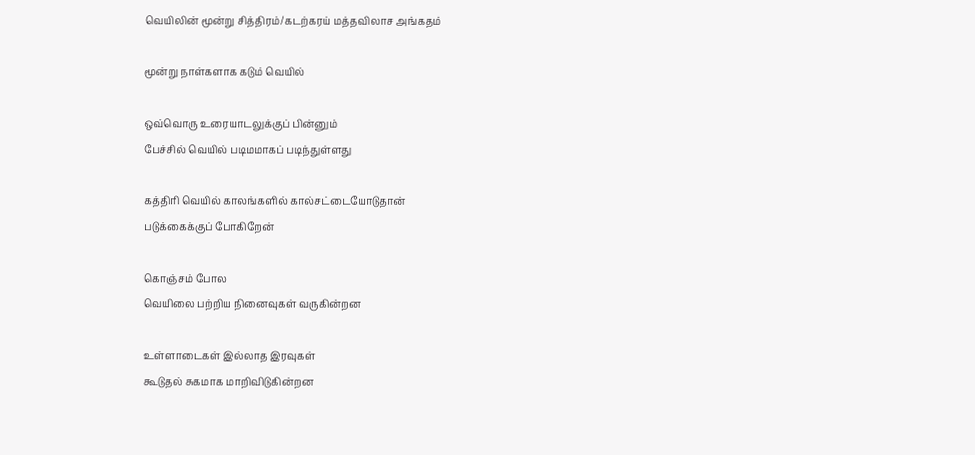வெயிலின் மூன்று சித்திரம்/கடற்கரய் மத்தவிலாச அங்கதம்

மூன்று நாள்களாக கடும் வெயில்

ஒவ்வொரு உரையாடலுக்குப் பின்னும்
பேச்சில் வெயில் படிமமாகப் படிந்துள்ளது

கத்திரி வெயில் காலங்களில் கால்சட்டையோடுதான்
படுக்கைக்குப் போகிறேன்

கொஞ்சம் போல
வெயிலை பற்றிய நினைவுகள் வருகின்றன

உள்ளாடைகள் இல்லாத இரவுகள்
கூடுதல் சுகமாக மாறிவிடுகின்றன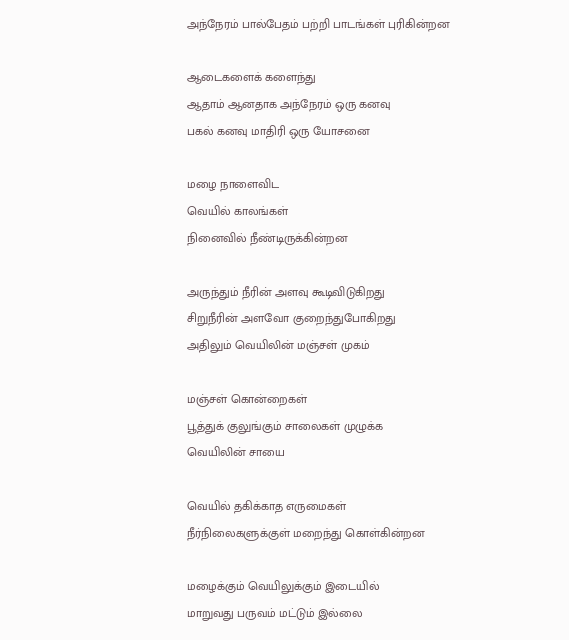அந்நேரம் பால்பேதம் பற்றி பாடங்கள் புரிகின்றன

ஆடைகளைக் களைந்து
ஆதாம் ஆனதாக அந்நேரம் ஒரு கனவு
பகல் கனவு மாதிரி ஒரு யோசனை

மழை நாளைவிட
வெயில் காலங்கள்
நினைவில் நீண்டிருக்கின்றன

அருந்தும் நீரின் அளவு கூடிவிடுகிறது
சிறுநீரின் அளவோ குறைந்துபோகிறது
அதிலும் வெயிலின் மஞ்சள் முகம்

மஞ்சள் கொன்றைகள்
பூத்துக் குலுங்கும் சாலைகள் முழுக்க
வெயிலின் சாயை

வெயில் தகிக்காத எருமைகள்
நீர்நிலைகளுக்குள் மறைந்து கொள்கின்றன

மழைக்கும் வெயிலுக்கும் இடையில்
மாறுவது பருவம் மட்டும் இல்லை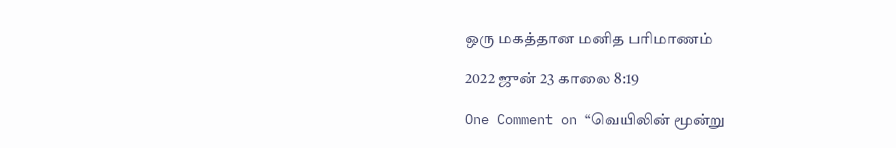ஒரு மகத்தான மனித பரிமாணம்

2022 ஜுன் 23 காலை 8:19

One Comment on “வெயிலின் மூன்று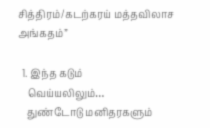சித்திரம்/கடற்கரய் மத்தவிலாச அங்கதம்”

  1. இந்த கடும்
    வெய்யலிலும்…
    துண்டோடு மனிதரகளும்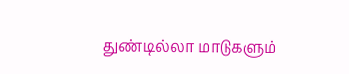துண்டில்லா மாடுகளும்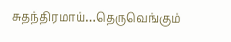சுதந்திரமாய்…தெருவெங்கும்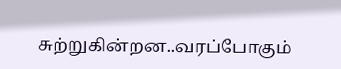சுற்றுகின்றன..வரப்போகும்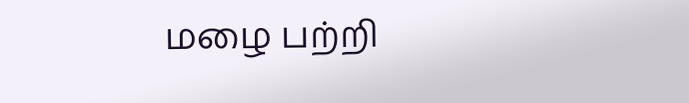மழை பற்றி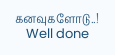கனவுகளோடு..!
    Well done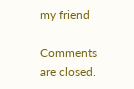my friend

Comments are closed.